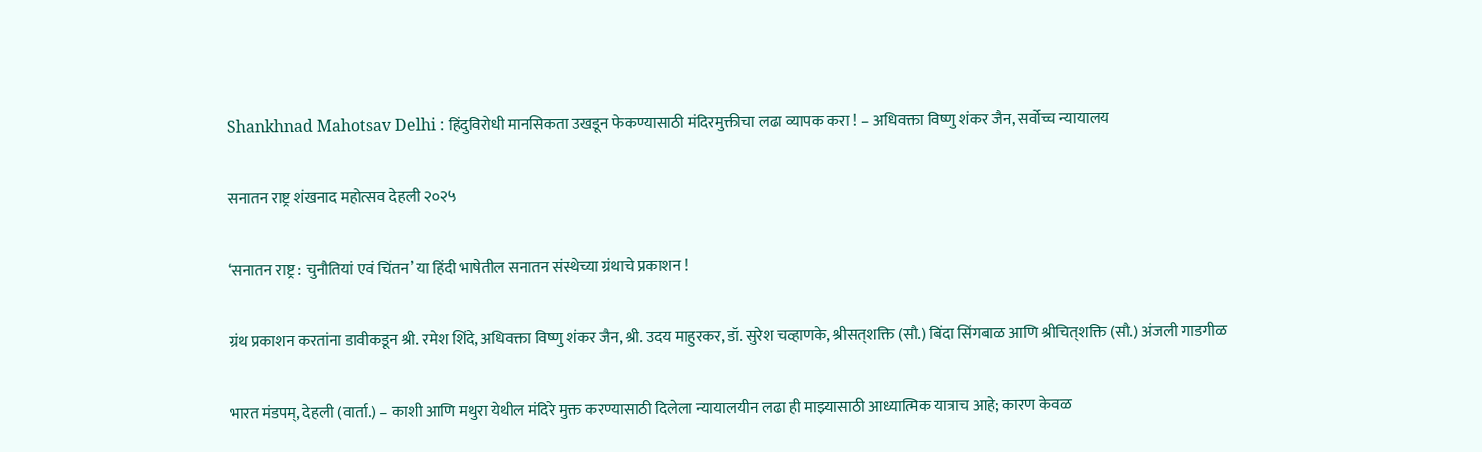Shankhnad Mahotsav Delhi : हिंदुविरोधी मानसिकता उखडून फेकण्यासाठी मंदिरमुक्तीचा लढा व्यापक करा ! – अधिवक्ता विष्णु शंकर जैन, सर्वोच्च न्यायालय

सनातन राष्ट्र शंखनाद महोत्सव देहली २०२५

‘सनातन राष्ट्र : चुनौतियां एवं चिंतन’ या हिंदी भाषेतील सनातन संस्थेच्या ग्रंथाचे प्रकाशन !

ग्रंथ प्रकाशन करतांना डावीकडून श्री. रमेश शिंदे, अधिवक्ता विष्णु शंकर जैन, श्री. उदय माहुरकर, डॉ. सुरेश चव्हाणके, श्रीसत्‌शक्ति (सौ.) बिंदा सिंगबाळ आणि श्रीचित्‌शक्ति (सौ.) अंजली गाडगीळ

भारत मंडपम्, देहली (वार्ता.) – काशी आणि मथुरा येथील मंदिरे मुक्त करण्यासाठी दिलेला न्यायालयीन लढा ही माझ्यासाठी आध्यात्मिक यात्राच आहे; कारण केवळ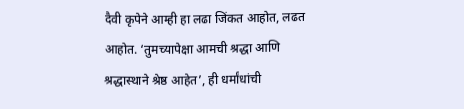दैवी कृपेने आम्ही हा लढा जिंकत आहोत, लढत आहोत. ‘तुमच्यापेक्षा आमची श्रद्धा आणि श्रद्धास्थाने श्रेष्ठ आहेत’, ही धर्मांधांची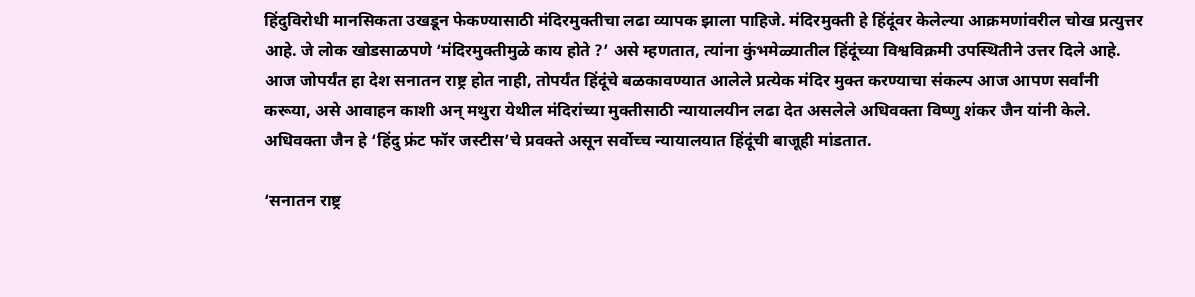हिंदुविरोधी मानसिकता उखडून फेकण्यासाठी मंदिरमुक्तीचा लढा व्यापक झाला पाहिजे. मंदिरमुक्ती हे हिंदूंवर केलेल्या आक्रमणांवरील चोख प्रत्युत्तर आहे. जे लोक खोडसाळपणे ‘मंदिरमुक्तीमुळे काय होते ?’ असे म्हणतात, त्यांना कुंभमेळ्यातील हिंदूंच्या विश्वविक्रमी उपस्थितीने उत्तर दिले आहे. आज जोपर्यंत हा देश सनातन राष्ट्र होत नाही, तोपर्यंत हिंदूंचे बळकावण्यात आलेले प्रत्येक मंदिर मुक्त करण्याचा संकल्प आज आपण सर्वांनी करूया, असे आवाहन काशी अन् मथुरा येथील मंदिरांच्या मुक्तीसाठी न्यायालयीन लढा देत असलेले अधिवक्ता विष्णु शंकर जैन यांनी केले. अधिवक्ता जैन हे ‘हिंदु फ्रंट फॉर जस्टीस’चे प्रवक्ते असून सर्वोच्च न्यायालयात हिंदूंची बाजूही मांडतात.

‘सनातन राष्ट्र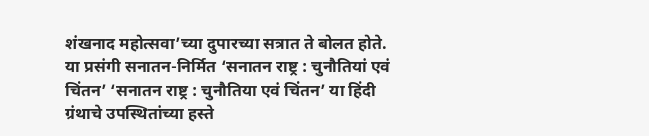शंखनाद महोत्सवा’च्या दुपारच्या सत्रात ते बोलत होते. या प्रसंगी सनातन-निर्मित ‘सनातन राष्ट्र : चुनौतियां एवं चिंतन’ ‘सनातन राष्ट्र : चुनौतिया एवं चिंतन’ या हिंदी ग्रंथाचे उपस्थितांच्या हस्ते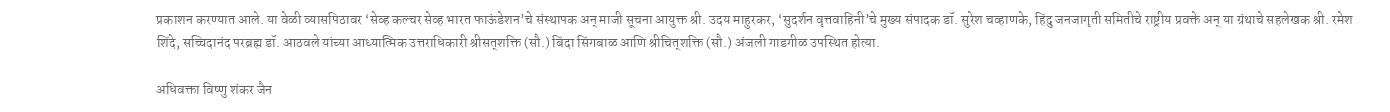प्रकाशन करण्यात आले. या वेळी व्यासपिठावर ‘सेव्ह कल्चर सेव्ह भारत फाऊंडेशन’चे संस्थापक अन् माजी सूचना आयुक्त श्री. उदय माहुरकर, ‘सुदर्शन वृत्तवाहिनी’चे मुख्य संपादक डॉ. सुरेश चव्हाणके, हिंदु जनजागृती समितीचे राष्ट्रीय प्रवक्ते अन् या ग्रंथाचे सहलेखक श्री. रमेश शिंदे, सच्चिदानंद परब्रह्म डॉ. आठवले यांच्या आध्यात्मिक उत्तराधिकारी श्रीसत्‌शक्ति (सौ.) बिंदा सिंगबाळ आणि श्रीचित्‌शक्ति (सौ.) अंजली गाडगीळ उपस्थित होत्या.

अधिवक्ता विष्णु शंकर जैन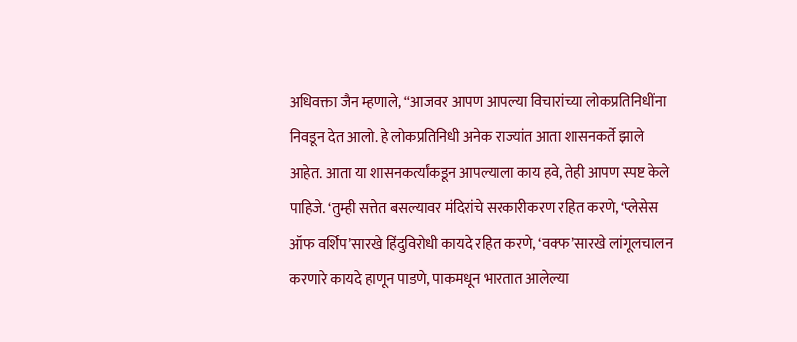अधिवक्ता जैन म्हणाले, ‘‘आजवर आपण आपल्या विचारांच्या लोकप्रतिनिधींना निवडून देत आलो. हे लोकप्रतिनिधी अनेक राज्यांत आता शासनकर्ते झाले आहेत. आता या शासनकर्त्यांकडून आपल्याला काय हवे, तेही आपण स्पष्ट केले पाहिजे. ‘तुम्ही सत्तेत बसल्यावर मंदिरांचे सरकारीकरण रहित करणे, ‘प्लेसेस ऑफ वर्शिप’सारखे हिंदुविरोधी कायदे रहित करणे, ‘वक्फ’सारखे लांगूलचालन करणारे कायदे हाणून पाडणे, पाकमधून भारतात आलेल्या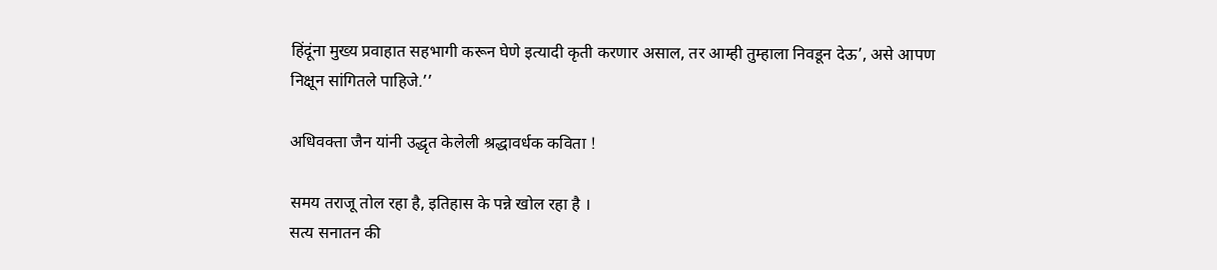हिंदूंना मुख्य प्रवाहात सहभागी करून घेणे इत्यादी कृती करणार असाल, तर आम्ही तुम्हाला निवडून देऊ’, असे आपण निक्षून सांगितले पाहिजे.’’

अधिवक्ता जैन यांनी उद्धृत केलेली श्रद्धावर्धक कविता !

समय तराजू तोल रहा है, इतिहास के पन्ने खोल रहा है ।
सत्य सनातन की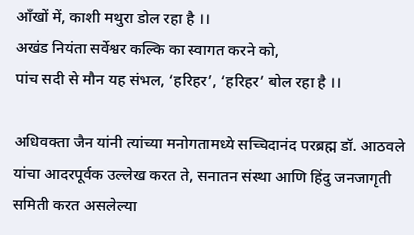आँखों में, काशी मथुरा डोल रहा है ।।
अखंड नियंता सर्वेश्वर कल्कि का स्वागत करने को,
पांच सदी से मौन यह संभल, ‘हरिहर’, ‘हरिहर’ बोल रहा है ।।

अधिवक्ता जैन यांनी त्यांच्या मनोगतामध्ये सच्चिदानंद परब्रह्म डॉ. आठवले यांचा आदरपूर्वक उल्लेख करत ते, सनातन संस्था आणि हिंदु जनजागृती समिती करत असलेल्या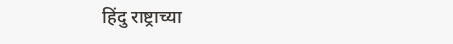हिंदु राष्ट्राच्या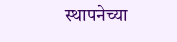स्थापनेच्या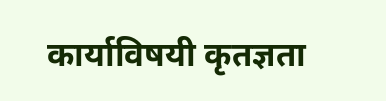कार्याविषयी कृतज्ञता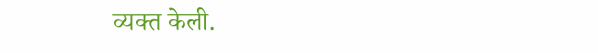व्यक्त केली.